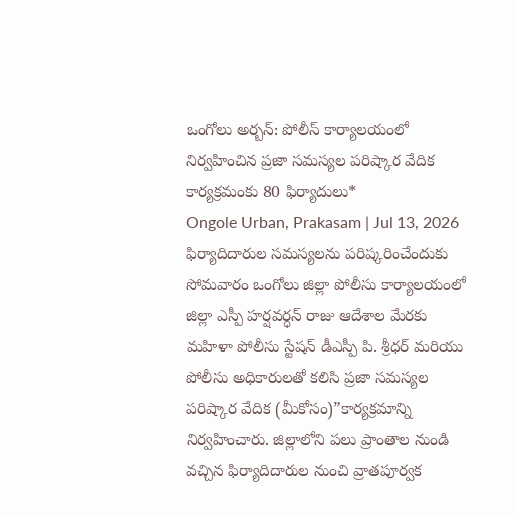ఒంగోలు అర్బన్: పోలీస్ కార్యాలయంలో నిర్వహించిన ప్రజా సమస్యల పరిష్కార వేదిక కార్యక్రమంకు 80 ఫిర్యాదులు*
Ongole Urban, Prakasam | Jul 13, 2026
ఫిర్యాదిదారుల సమస్యలను పరిష్కరించేందుకు సోమవారం ఒంగోలు జిల్లా పోలీసు కార్యాలయంలో జిల్లా ఎస్పీ హర్షవర్ధన్ రాజు ఆదేశాల మేరకు మహిళా పోలీసు స్టేషన్ డీఎస్పీ పి. శ్రీధర్ మరియు పోలీసు అధికారులతో కలిసి ప్రజా సమస్యల పరిష్కార వేదిక (మీకోసం)”కార్యక్రమాన్ని నిర్వహించారు. జిల్లాలోని పలు ప్రాంతాల నుండి వచ్చిన ఫిర్యాదిదారుల నుంచి వ్రాతపూర్వక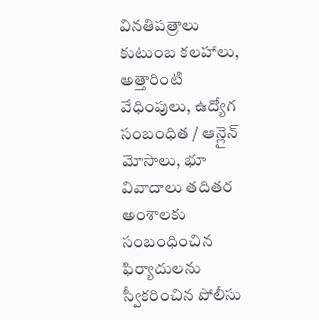వినతిపత్రాలు కుటుంబ కలహాలు, అత్తారింటి వేధింపులు, ఉద్యోగ సంబంధిత / ఆన్లైన్ మోసాలు, భూ వివాదాలు తదితర అంశాలకు సంబంధించిన ఫిర్యాదులను స్వీకరించిన పోలీసు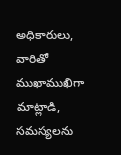అధికారులు, వారితో ముఖాముఖిగా మాట్లాడి, సమస్యలను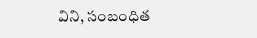విని, సంబంధిత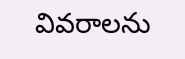వివరాలను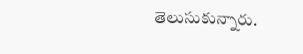తెలుసుకున్నారు.